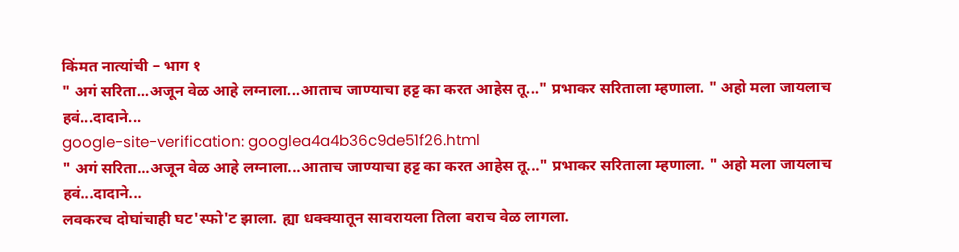किंमत नात्यांची – भाग १
" अगं सरिता...अजून वेळ आहे लग्नाला...आताच जाण्याचा हट्ट का करत आहेस तू..." प्रभाकर सरिताला म्हणाला. " अहो मला जायलाच हवं...दादाने...
google-site-verification: googlea4a4b36c9de51f26.html
" अगं सरिता...अजून वेळ आहे लग्नाला...आताच जाण्याचा हट्ट का करत आहेस तू..." प्रभाकर सरिताला म्हणाला. " अहो मला जायलाच हवं...दादाने...
लवकरच दोघांचाही घट'स्फो'ट झाला. ह्या धक्क्यातून सावरायला तिला बराच वेळ लागला.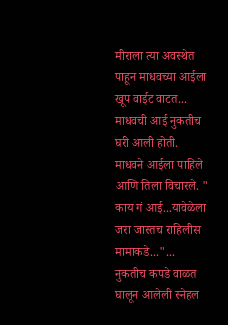मीराला त्या अवस्थेत पाहून माधवच्या आईला खूप वाईट वाटत...
माधवची आई नुकतीच घरी आली होती. माधवने आईला पाहिले आणि तिला विचारले. " काय गं आई...यावेळेला जरा जास्तच राहिलीस मामाकडे..."...
नुकतीच कपडे वाळत घालून आलेली स्नेहल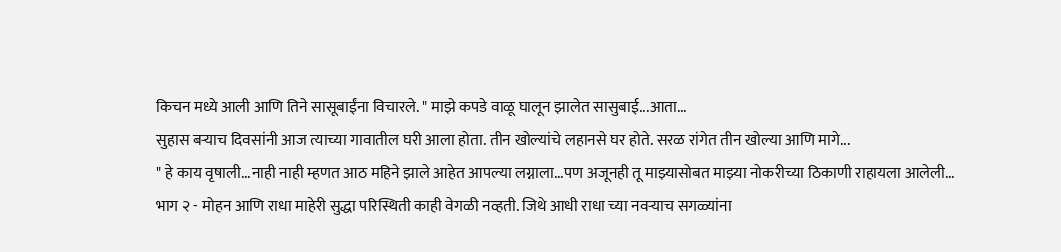किचन मध्ये आली आणि तिने सासूबाईंना विचारले. " माझे कपडे वाळू घालून झालेत सासुबाई...आता...
सुहास बऱ्याच दिवसांनी आज त्याच्या गावातील घरी आला होता. तीन खोल्यांचे लहानसे घर होते. सरळ रांगेत तीन खोल्या आणि मागे...
" हे काय वृषाली...नाही नाही म्हणत आठ महिने झाले आहेत आपल्या लग्नाला...पण अजूनही तू माझ्यासोबत माझ्या नोकरीच्या ठिकाणी राहायला आलेली...
भाग २ - मोहन आणि राधा माहेरी सुद्धा परिस्थिती काही वेगळी नव्हती. जिथे आधी राधा च्या नवऱ्याच सगळ्यांना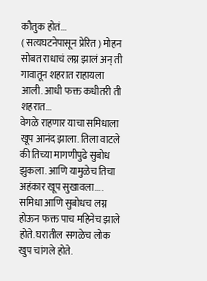कौतुक होतं...
( सत्यघटनेपासून प्रेरित ) मोहन सोबत राधाचं लग्न झालं अन् ती गावातून शहरात राहायला आली. आधी फक्त कधीतरी ती शहरात...
वेगळे राहणार याचा समिधाला खूप आनंद झाला. तिला वाटले की तिच्या मागणीपुढे सुबोध झुकला. आणि यामुळेच तिचा अहंकार खूप सुखावला....
समिधा आणि सुबोधच लग्न होऊन फक्त पाच महिनेच झाले होते. घरातील सगळेच लोक खुप चांगले होते.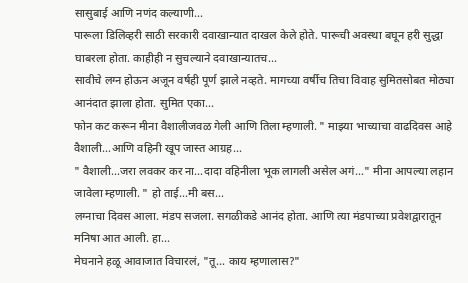सासुबाई आणि नणंद कल्याणी...
पारूला डिलिव्हरी साठी सरकारी दवाखान्यात दाखल केले होते. पारूची अवस्था बघून हरी सुद्धा घाबरला होता. काहीही न सुचल्याने दवाखान्यातच...
सावीचे लग्न होऊन अजून वर्षही पूर्ण झाले नव्हते. मागच्या वर्षीच तिचा विवाह सुमितसोबत मोठ्या आनंदात झाला होता. सुमित एका...
फोन कट करून मीना वैशालीजवळ गेली आणि तिला म्हणाली. " माझ्या भाच्याचा वाढदिवस आहे वैशाली...आणि वहिनी खूप जास्त आग्रह...
" वैशाली...जरा लवकर कर ना...दादा वहिनीला भूक लागली असेल अगं..." मीना आपल्या लहान जावेला म्हणाली. " हो ताई...मी बस...
लग्नाचा दिवस आला. मंडप सजला. सगळीकडे आनंद होता. आणि त्या मंडपाच्या प्रवेशद्वारातून मनिषा आत आली. हा...
मेघनाने हळू आवाजात विचारलं, "तू… काय म्हणालास?"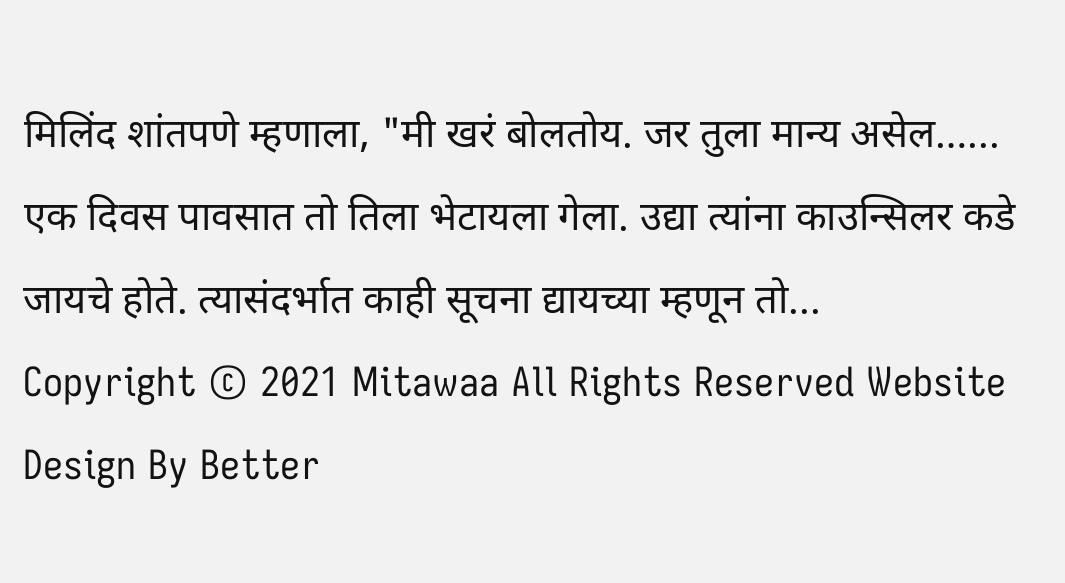मिलिंद शांतपणे म्हणाला, "मी खरं बोलतोय. जर तुला मान्य असेल…...
एक दिवस पावसात तो तिला भेटायला गेला. उद्या त्यांना काउन्सिलर कडे जायचे होते. त्यासंदर्भात काही सूचना द्यायच्या म्हणून तो...
Copyright © 2021 Mitawaa All Rights Reserved Website Design By Better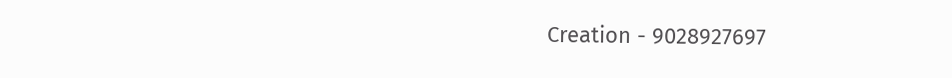Creation - 9028927697